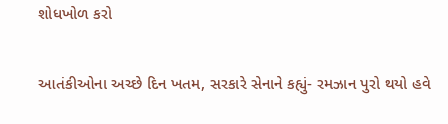શોધખોળ કરો

આતંકીઓના અચ્છે દિન ખતમ, સરકારે સેનાને કહ્યું- રમઝાન પુરો થયો હવે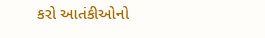કરો આતંકીઓનો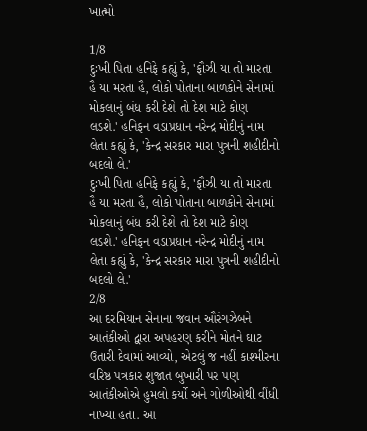ખાત્મો

1/8
દુઃખી પિતા હનિફે કહ્યું કે, 'ફૌઝી યા તો મારતા હૈ યા મરતા હૈ, લોકો પોતાના બાળકોને સેનામાં મોકલાનું બંધ કરી દેશે તો દેશ માટે કોણ લડશે.' હનિફન વડાપ્રધાન નરેન્દ્ર મોદીનું નામ લેતા કહ્યું કે, 'કેન્દ્ર સરકાર મારા પુત્રની શહીદીનો બદલો લે.'
દુઃખી પિતા હનિફે કહ્યું કે, 'ફૌઝી યા તો મારતા હૈ યા મરતા હૈ, લોકો પોતાના બાળકોને સેનામાં મોકલાનું બંધ કરી દેશે તો દેશ માટે કોણ લડશે.' હનિફન વડાપ્રધાન નરેન્દ્ર મોદીનું નામ લેતા કહ્યું કે, 'કેન્દ્ર સરકાર મારા પુત્રની શહીદીનો બદલો લે.'
2/8
આ દરમિયાન સેનાના જવાન ઔરંગઝેબને આતંકીઓ દ્વારા અપહરણ કરીને મોતને ઘાટ ઉતારી દેવામાં આવ્યો, એટલું જ નહીં કાશ્મીરના વરિષ્ઠ પત્રકાર શુજાત બુખારી પર પણ આતંકીઓએ હુમલો કર્યો અને ગોળીઓથી વીંધી નાખ્યા હતા. આ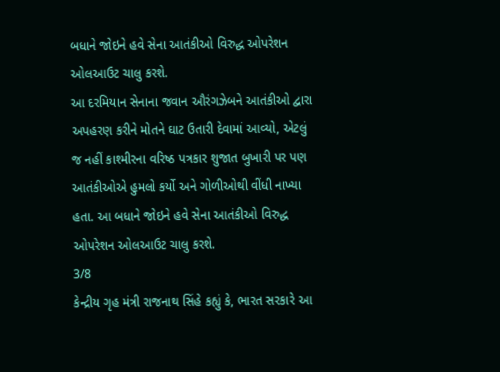બધાને જોઇને હવે સેના આતંકીઓ વિરુદ્ધ ઓપરેશન ઓલઆઉટ ચાલુ કરશે.
આ દરમિયાન સેનાના જવાન ઔરંગઝેબને આતંકીઓ દ્વારા અપહરણ કરીને મોતને ઘાટ ઉતારી દેવામાં આવ્યો, એટલું જ નહીં કાશ્મીરના વરિષ્ઠ પત્રકાર શુજાત બુખારી પર પણ આતંકીઓએ હુમલો કર્યો અને ગોળીઓથી વીંધી નાખ્યા હતા. આ બધાને જોઇને હવે સેના આતંકીઓ વિરુદ્ધ ઓપરેશન ઓલઆઉટ ચાલુ કરશે.
3/8
કેન્દ્રીય ગૃહ મંત્રી રાજનાથ સિંહે કહ્યું કે, ભારત સરકારે આ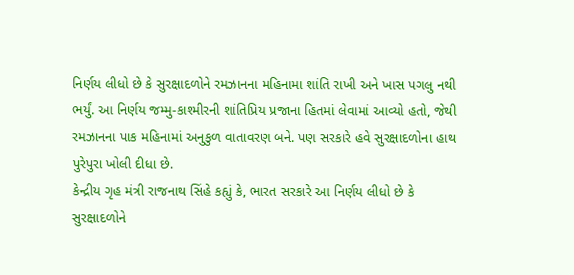નિર્ણય લીધો છે કે સુરક્ષાદળોને રમઝાનના મહિનામા શાંતિ રાખી અને ખાસ પગલુ નથી ભર્યું. આ નિર્ણય જમ્મુ-કાશ્મીરની શાંતિપ્રિય પ્રજાના હિતમાં લેવામાં આવ્યો હતો, જેથી રમઝાનના પાક મહિનામાં અનુકુળ વાતાવરણ બને. પણ સરકારે હવે સુરક્ષાદળોના હાથ પુરેપુરા ખોલી દીધા છે.
કેન્દ્રીય ગૃહ મંત્રી રાજનાથ સિંહે કહ્યું કે, ભારત સરકારે આ નિર્ણય લીધો છે કે સુરક્ષાદળોને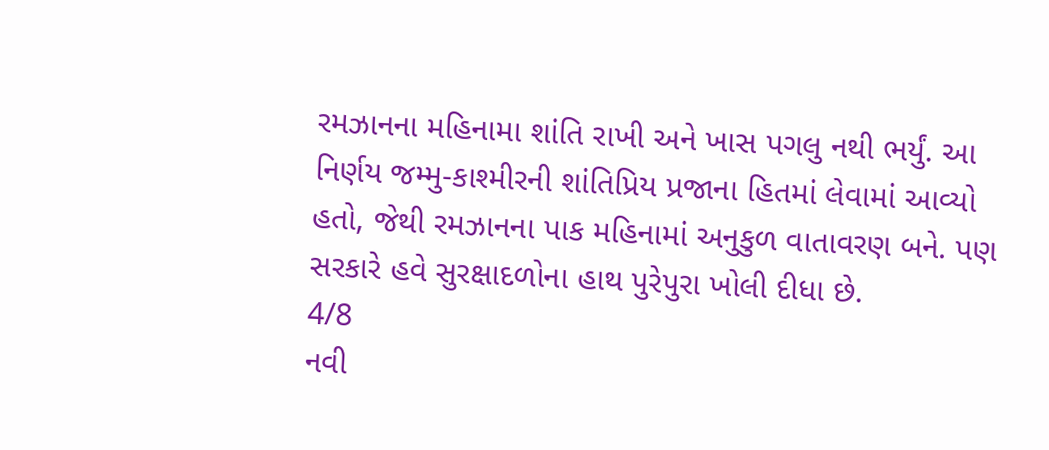રમઝાનના મહિનામા શાંતિ રાખી અને ખાસ પગલુ નથી ભર્યું. આ નિર્ણય જમ્મુ-કાશ્મીરની શાંતિપ્રિય પ્રજાના હિતમાં લેવામાં આવ્યો હતો, જેથી રમઝાનના પાક મહિનામાં અનુકુળ વાતાવરણ બને. પણ સરકારે હવે સુરક્ષાદળોના હાથ પુરેપુરા ખોલી દીધા છે.
4/8
નવી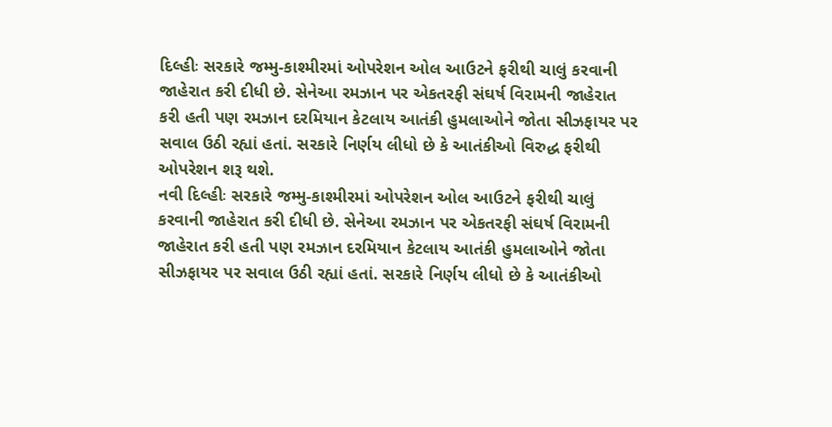દિલ્હીઃ સરકારે જમ્મુ-કાશ્મીરમાં ઓપરેશન ઓલ આઉટને ફરીથી ચાલું કરવાની જાહેરાત કરી દીધી છે. સેનેઆ રમઝાન પર એકતરફી સંઘર્ષ વિરામની જાહેરાત કરી હતી પણ રમઝાન દરમિયાન કેટલાય આતંકી હુમલાઓને જોતા સીઝફાયર પર સવાલ ઉઠી રહ્યાં હતાં. સરકારે નિર્ણય લીધો છે કે આતંકીઓ વિરુદ્ધ ફરીથી ઓપરેશન શરૂ થશે.
નવી દિલ્હીઃ સરકારે જમ્મુ-કાશ્મીરમાં ઓપરેશન ઓલ આઉટને ફરીથી ચાલું કરવાની જાહેરાત કરી દીધી છે. સેનેઆ રમઝાન પર એકતરફી સંઘર્ષ વિરામની જાહેરાત કરી હતી પણ રમઝાન દરમિયાન કેટલાય આતંકી હુમલાઓને જોતા સીઝફાયર પર સવાલ ઉઠી રહ્યાં હતાં. સરકારે નિર્ણય લીધો છે કે આતંકીઓ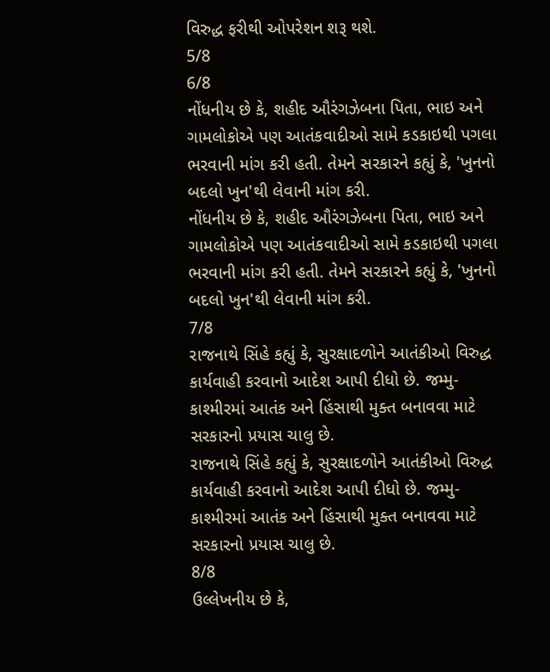વિરુદ્ધ ફરીથી ઓપરેશન શરૂ થશે.
5/8
6/8
નોંધનીય છે કે, શહીદ ઔરંગઝેબના પિતા, ભાઇ અને ગામલોકોએ પણ આતંકવાદીઓ સામે કડકાઇથી પગલા ભરવાની માંગ કરી હતી. તેમને સરકારને કહ્યું કે, 'ખુનનો બદલો ખુન'થી લેવાની માંગ કરી.
નોંધનીય છે કે, શહીદ ઔરંગઝેબના પિતા, ભાઇ અને ગામલોકોએ પણ આતંકવાદીઓ સામે કડકાઇથી પગલા ભરવાની માંગ કરી હતી. તેમને સરકારને કહ્યું કે, 'ખુનનો બદલો ખુન'થી લેવાની માંગ કરી.
7/8
રાજનાથે સિંહે કહ્યું કે, સુરક્ષાદળોને આતંકીઓ વિરુદ્ધ કાર્યવાહી કરવાનો આદેશ આપી દીધો છે. જમ્મુ-કાશ્મીરમાં આતંક અને હિંસાથી મુક્ત બનાવવા માટે સરકારનો પ્રયાસ ચાલુ છે.
રાજનાથે સિંહે કહ્યું કે, સુરક્ષાદળોને આતંકીઓ વિરુદ્ધ કાર્યવાહી કરવાનો આદેશ આપી દીધો છે. જમ્મુ-કાશ્મીરમાં આતંક અને હિંસાથી મુક્ત બનાવવા માટે સરકારનો પ્રયાસ ચાલુ છે.
8/8
ઉલ્લેખનીય છે કે,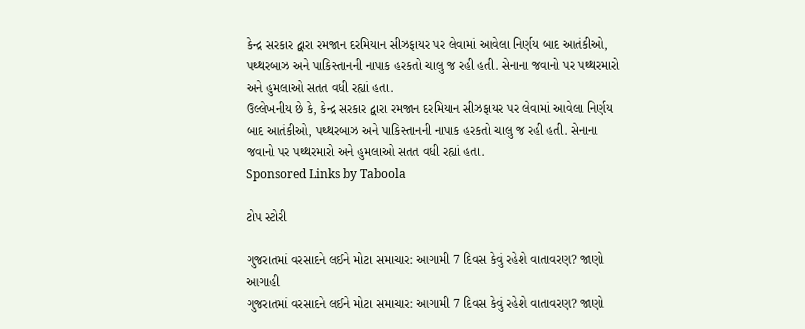કેન્દ્ર સરકાર દ્વારા રમજાન દરમિયાન સીઝફાયર પર લેવામાં આવેલા નિર્ણય બાદ આતંકીઓ, પથ્થરબાઝ અને પાકિસ્તાનની નાપાક હરકતો ચાલુ જ રહી હતી. સેનાના જવાનો પર પથ્થરમારો અને હુમલાઓ સતત વધી રહ્યાં હતા.
ઉલ્લેખનીય છે કે, કેન્દ્ર સરકાર દ્વારા રમજાન દરમિયાન સીઝફાયર પર લેવામાં આવેલા નિર્ણય બાદ આતંકીઓ, પથ્થરબાઝ અને પાકિસ્તાનની નાપાક હરકતો ચાલુ જ રહી હતી. સેનાના જવાનો પર પથ્થરમારો અને હુમલાઓ સતત વધી રહ્યાં હતા.
Sponsored Links by Taboola

ટોપ સ્ટોરી

ગુજરાતમાં વરસાદને લઈને મોટા સમાચાર: આગામી 7 દિવસ કેવું રહેશે વાતાવરણ? જાણો આગાહી
ગુજરાતમાં વરસાદને લઈને મોટા સમાચાર: આગામી 7 દિવસ કેવું રહેશે વાતાવરણ? જાણો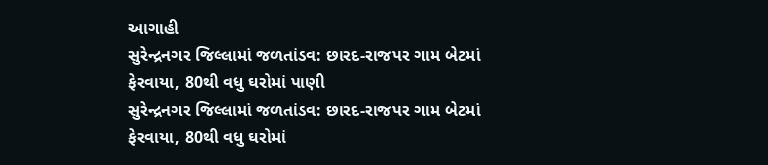આગાહી
સુરેન્દ્રનગર જિલ્લામાં જળતાંડવ: છારદ-રાજપર ગામ બેટમાં ફેરવાયા, 80થી વધુ ઘરોમાં પાણી
સુરેન્દ્રનગર જિલ્લામાં જળતાંડવ: છારદ-રાજપર ગામ બેટમાં ફેરવાયા, 80થી વધુ ઘરોમાં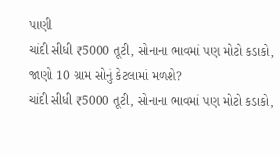પાણી
ચાંદી સીધી ₹5000 તૂટી, સોનાના ભાવમાં પણ મોટો કડાકો, જાણો 10 ગ્રામ સોનું કેટલામાં મળશે?
ચાંદી સીધી ₹5000 તૂટી, સોનાના ભાવમાં પણ મોટો કડાકો,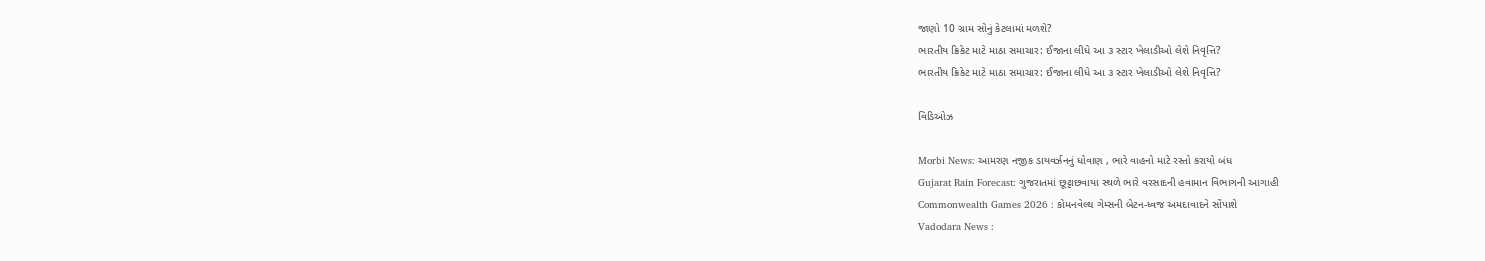જાણો 10 ગ્રામ સોનું કેટલામાં મળશે?
ભારતીય ક્રિકેટ માટે માઠા સમાચાર: ઈજાના લીધે આ ૩ સ્ટાર ખેલાડીઓ લેશે નિવૃત્તિ?
ભારતીય ક્રિકેટ માટે માઠા સમાચાર: ઈજાના લીધે આ ૩ સ્ટાર ખેલાડીઓ લેશે નિવૃત્તિ?

વિડિઓઝ

Morbi News: આમરણ નજીક ડાયવર્ઝનનું ધોવાણ , ભારે વાહનો માટે રસ્તો કરાયો બંધ
Gujarat Rain Forecast: ગુજરાતમાં છૂટ્ટાછવાયા સ્થળે ભારે વરસાદની હવામાન વિભાગની આગાહી
Commonwealth Games 2026 : કોમનવેલ્થ ગેમ્સની બેટન-ધ્વજ અમદાવાદને સોંપાશે
Vadodara News :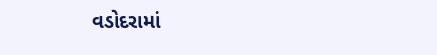વડોદરામાં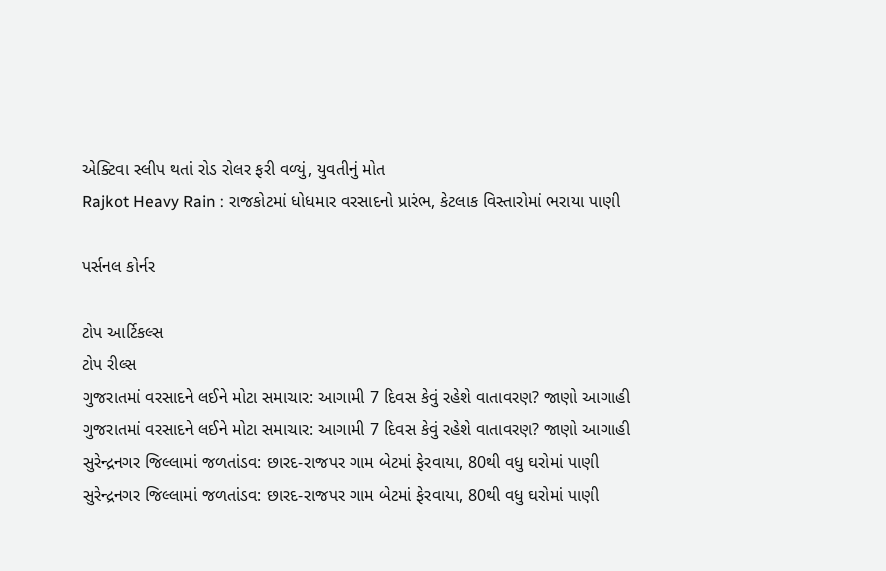એક્ટિવા સ્લીપ થતાં રોડ રોલર ફરી વળ્યું, યુવતીનું મોત
Rajkot Heavy Rain : રાજકોટમાં ધોધમાર વરસાદનો પ્રારંભ, કેટલાક વિસ્તારોમાં ભરાયા પાણી

પર્સનલ કોર્નર

ટોપ આર્ટિકલ્સ
ટોપ રીલ્સ
ગુજરાતમાં વરસાદને લઈને મોટા સમાચાર: આગામી 7 દિવસ કેવું રહેશે વાતાવરણ? જાણો આગાહી
ગુજરાતમાં વરસાદને લઈને મોટા સમાચાર: આગામી 7 દિવસ કેવું રહેશે વાતાવરણ? જાણો આગાહી
સુરેન્દ્રનગર જિલ્લામાં જળતાંડવ: છારદ-રાજપર ગામ બેટમાં ફેરવાયા, 80થી વધુ ઘરોમાં પાણી
સુરેન્દ્રનગર જિલ્લામાં જળતાંડવ: છારદ-રાજપર ગામ બેટમાં ફેરવાયા, 80થી વધુ ઘરોમાં પાણી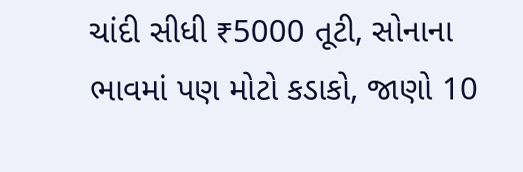ચાંદી સીધી ₹5000 તૂટી, સોનાના ભાવમાં પણ મોટો કડાકો, જાણો 10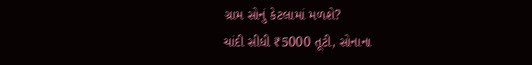ગ્રામ સોનું કેટલામાં મળશે?
ચાંદી સીધી ₹5000 તૂટી, સોનાના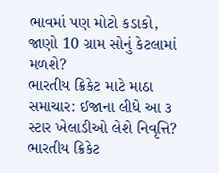ભાવમાં પણ મોટો કડાકો, જાણો 10 ગ્રામ સોનું કેટલામાં મળશે?
ભારતીય ક્રિકેટ માટે માઠા સમાચાર: ઈજાના લીધે આ ૩ સ્ટાર ખેલાડીઓ લેશે નિવૃત્તિ?
ભારતીય ક્રિકેટ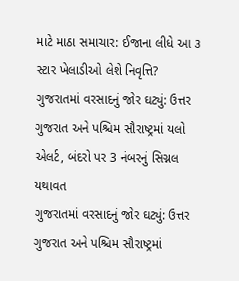માટે માઠા સમાચાર: ઈજાના લીધે આ ૩ સ્ટાર ખેલાડીઓ લેશે નિવૃત્તિ?
ગુજરાતમાં વરસાદનું જોર ઘટ્યું: ઉત્તર ગુજરાત અને પશ્ચિમ સૌરાષ્ટ્રમાં યલો એલર્ટ, બંદરો પર 3 નંબરનું સિગ્નલ યથાવત
ગુજરાતમાં વરસાદનું જોર ઘટ્યું: ઉત્તર ગુજરાત અને પશ્ચિમ સૌરાષ્ટ્રમાં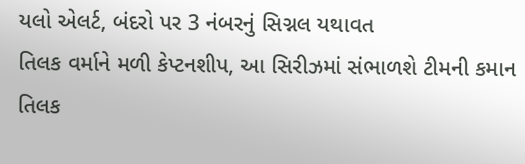યલો એલર્ટ, બંદરો પર 3 નંબરનું સિગ્નલ યથાવત
તિલક વર્માને મળી કેપ્ટનશીપ, આ સિરીઝમાં સંભાળશે ટીમની કમાન
તિલક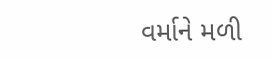વર્માને મળી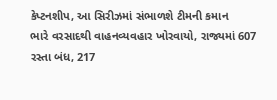કેપ્ટનશીપ, આ સિરીઝમાં સંભાળશે ટીમની કમાન
ભારે વરસાદથી વાહનવ્યવહાર ખોરવાયો, રાજ્યમાં 607 રસ્તા બંધ, 217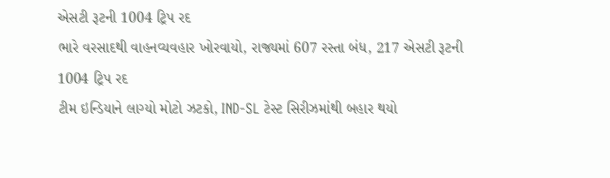એસટી રૂટની 1004 ટ્રિપ રદ
ભારે વરસાદથી વાહનવ્યવહાર ખોરવાયો, રાજ્યમાં 607 રસ્તા બંધ, 217 એસટી રૂટની 1004 ટ્રિપ રદ
ટીમ ઇન્ડિયાને લાગ્યો મોટો ઝટકો, IND-SL ટેસ્ટ સિરીઝમાંથી બહાર થયો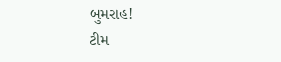બુમરાહ!
ટીમ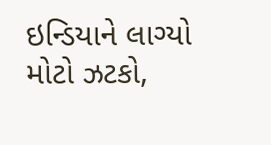ઇન્ડિયાને લાગ્યો મોટો ઝટકો,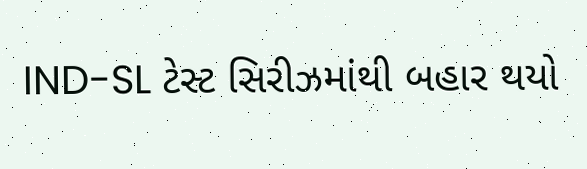IND-SL ટેસ્ટ સિરીઝમાંથી બહાર થયો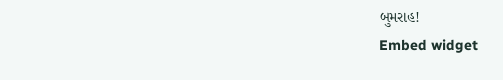બુમરાહ!
Embed widget